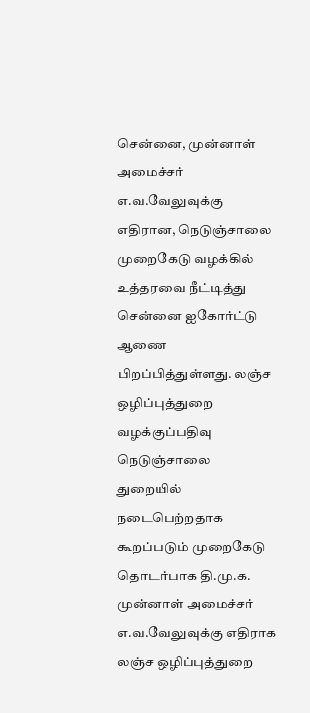சென்னை, முன்னாள் அமைச்சர் எ.வ.வேலுவுக்கு எதிரான, நெடுஞ்சாலை முறைகேடு வழக்கில் உத்தரவை நீட்டித்து சென்னை ஐகோர்ட்டு ஆணை பிறப்பித்துள்ளது. லஞ்ச ஒழிப்புத்துறை வழக்குப்பதிவு நெடுஞ்சாலை துறையில் நடைபெற்றதாக கூறப்படும் முறைகேடு தொடர்பாக தி.மு.க. முன்னாள் அமைச்சர் எ.வ.வேலுவுக்கு எதிராக லஞ்ச ஒழிப்புத்துறை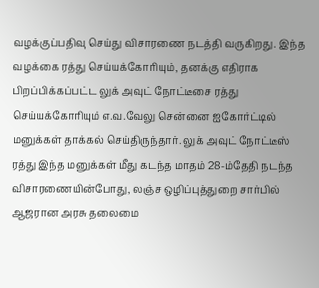வழக்குப்பதிவு செய்து விசாரணை நடத்தி வருகிறது. இந்த வழக்கை ரத்து செய்யக்கோரியும், தனக்கு எதிராக பிறப்பிக்கப்பட்ட லுக் அவுட் நோட்டீசை ரத்து செய்யக்கோரியும் எ.வ.வேலு சென்னை ஐகோர்ட்டில் மனுக்கள் தாக்கல் செய்திருந்தார். லுக் அவுட் நோட்டீஸ் ரத்து இந்த மனுக்கள் மீது கடந்த மாதம் 28-ம்தேதி நடந்த விசாரணையின்போது, லஞ்ச ஒழிப்புத்துறை சார்பில் ஆஜரான அரசு தலைமை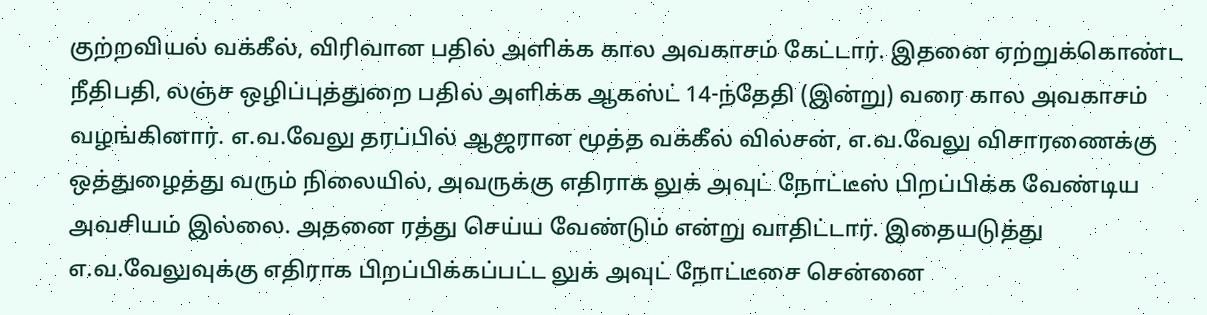குற்றவியல் வக்கீல், விரிவான பதில் அளிக்க கால அவகாசம் கேட்டார். இதனை ஏற்றுக்கொண்ட நீதிபதி, லஞ்ச ஒழிப்புத்துறை பதில் அளிக்க ஆகஸ்ட் 14-ந்தேதி (இன்று) வரை கால அவகாசம் வழங்கினார். எ.வ.வேலு தரப்பில் ஆஜரான மூத்த வக்கீல் வில்சன், எ.வ.வேலு விசாரணைக்கு ஒத்துழைத்து வரும் நிலையில், அவருக்கு எதிராக லுக் அவுட் நோட்டீஸ் பிறப்பிக்க வேண்டிய அவசியம் இல்லை. அதனை ரத்து செய்ய வேண்டும் என்று வாதிட்டார். இதையடுத்து எ.வ.வேலுவுக்கு எதிராக பிறப்பிக்கப்பட்ட லுக் அவுட் நோட்டீசை சென்னை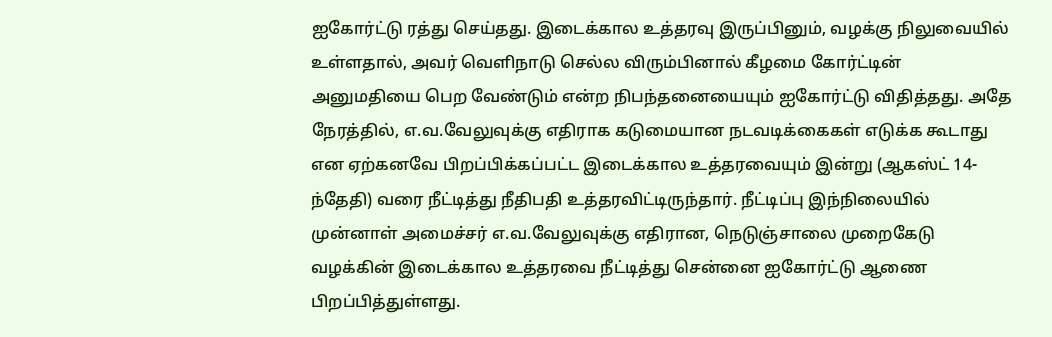ஐகோர்ட்டு ரத்து செய்தது. இடைக்கால உத்தரவு இருப்பினும், வழக்கு நிலுவையில் உள்ளதால், அவர் வெளிநாடு செல்ல விரும்பினால் கீழமை கோர்ட்டின் அனுமதியை பெற வேண்டும் என்ற நிபந்தனையையும் ஐகோர்ட்டு விதித்தது. அதே நேரத்தில், எ.வ.வேலுவுக்கு எதிராக கடுமையான நடவடிக்கைகள் எடுக்க கூடாது என ஏற்கனவே பிறப்பிக்கப்பட்ட இடைக்கால உத்தரவையும் இன்று (ஆகஸ்ட் 14-ந்தேதி) வரை நீட்டித்து நீதிபதி உத்தரவிட்டிருந்தார். நீட்டிப்பு இந்நிலையில் முன்னாள் அமைச்சர் எ.வ.வேலுவுக்கு எதிரான, நெடுஞ்சாலை முறைகேடு வழக்கின் இடைக்கால உத்தரவை நீட்டித்து சென்னை ஐகோர்ட்டு ஆணை பிறப்பித்துள்ளது.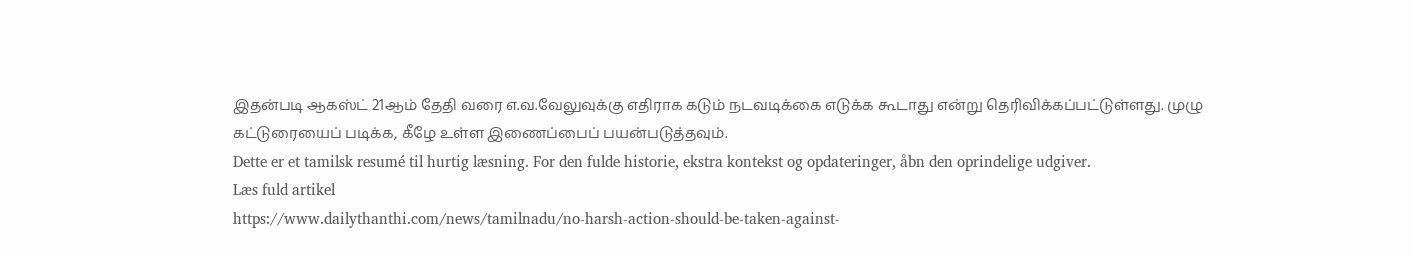இதன்படி ஆகஸ்ட் 21ஆம் தேதி வரை எ.வ.வேலுவுக்கு எதிராக கடும் நடவடிக்கை எடுக்க கூடாது என்று தெரிவிக்கப்பட்டுள்ளது. முழு கட்டுரையைப் படிக்க, கீழே உள்ள இணைப்பைப் பயன்படுத்தவும்.
Dette er et tamilsk resumé til hurtig læsning. For den fulde historie, ekstra kontekst og opdateringer, åbn den oprindelige udgiver.
Læs fuld artikel
https://www.dailythanthi.com/news/tamilnadu/no-harsh-action-should-be-taken-against-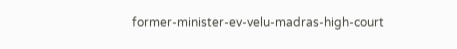former-minister-ev-velu-madras-high-court